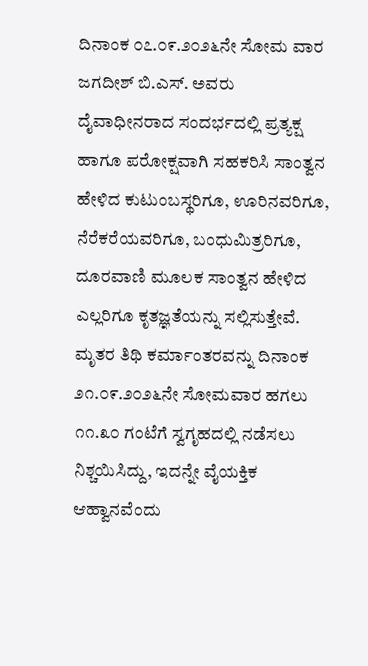ದಿನಾಂಕ ೦೭.೦೯.೨೦೨೬ನೇ ಸೋಮ ವಾರ ಜಗದೀಶ್ ಬಿ.ಎಸ್. ಅವರು ದೈವಾಧೀನರಾದ ಸಂದರ್ಭದಲ್ಲಿ ಪ್ರತ್ಯಕ್ಷ ಹಾಗೂ ಪರೋಕ್ಷವಾಗಿ ಸಹಕರಿಸಿ ಸಾಂತ್ವನ ಹೇಳಿದ ಕುಟುಂಬಸ್ಥರಿಗೂ, ಊರಿನವರಿಗೂ, ನೆರೆಕರೆಯವರಿಗೂ, ಬಂಧುಮಿತ್ರರಿಗೂ, ದೂರವಾಣಿ ಮೂಲಕ ಸಾಂತ್ವನ ಹೇಳಿದ ಎಲ್ಲರಿಗೂ ಕೃತಜ್ಞತೆಯನ್ನು ಸಲ್ಲಿಸುತ್ತೇವೆ. ಮೃತರ ತಿಥಿ ಕರ್ಮಾಂತರವನ್ನು ದಿನಾಂಕ ೨೧.೦೯.೨೦೨೬ನೇ ಸೋಮವಾರ ಹಗಲು ೧೧.೩೦ ಗಂಟೆಗೆ ಸ್ವಗೃಹದಲ್ಲಿ ನಡೆಸಲು ನಿಶ್ಚಯಿಸಿದ್ದು, ಇದನ್ನೇ ವೈಯಕ್ತಿಕ ಆಹ್ವಾನವೆಂದು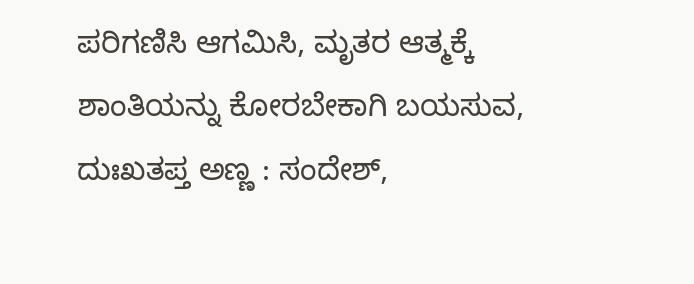ಪರಿಗಣಿಸಿ ಆಗಮಿಸಿ, ಮೃತರ ಆತ್ಮಕ್ಕೆ ಶಾಂತಿಯನ್ನು ಕೋರಬೇಕಾಗಿ ಬಯಸುವ,
ದುಃಖತಪ್ತ ಅಣ್ಣ : ಸಂದೇಶ್,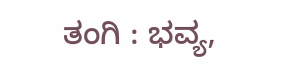ತಂಗಿ : ಭವ್ಯ,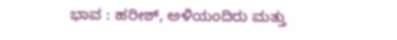ಭಾವ : ಹರೀಶ್, ಅಳಿಯಂದಿರು ಮತ್ತು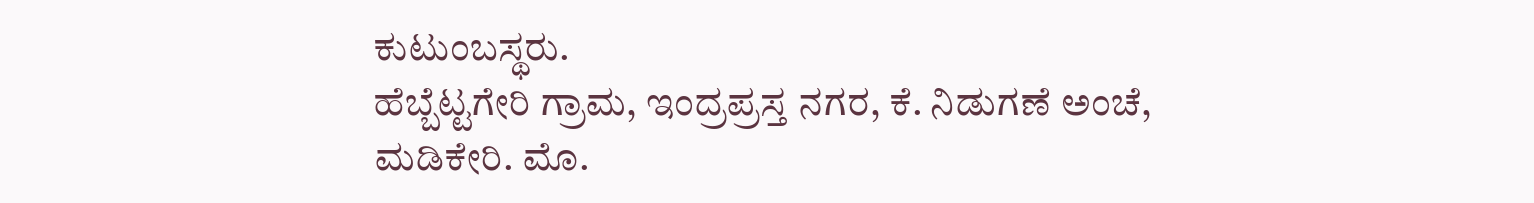ಕುಟುಂಬಸ್ಥರು.
ಹೆಬ್ಬೆಟ್ಟಗೇರಿ ಗ್ರಾಮ, ಇಂದ್ರಪ್ರಸ್ತ ನಗರ, ಕೆ. ನಿಡುಗಣೆ ಅಂಚೆ,
ಮಡಿಕೇರಿ. ಮೊ.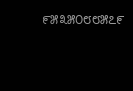೯೫೩೫೦೮೮೫೭೯